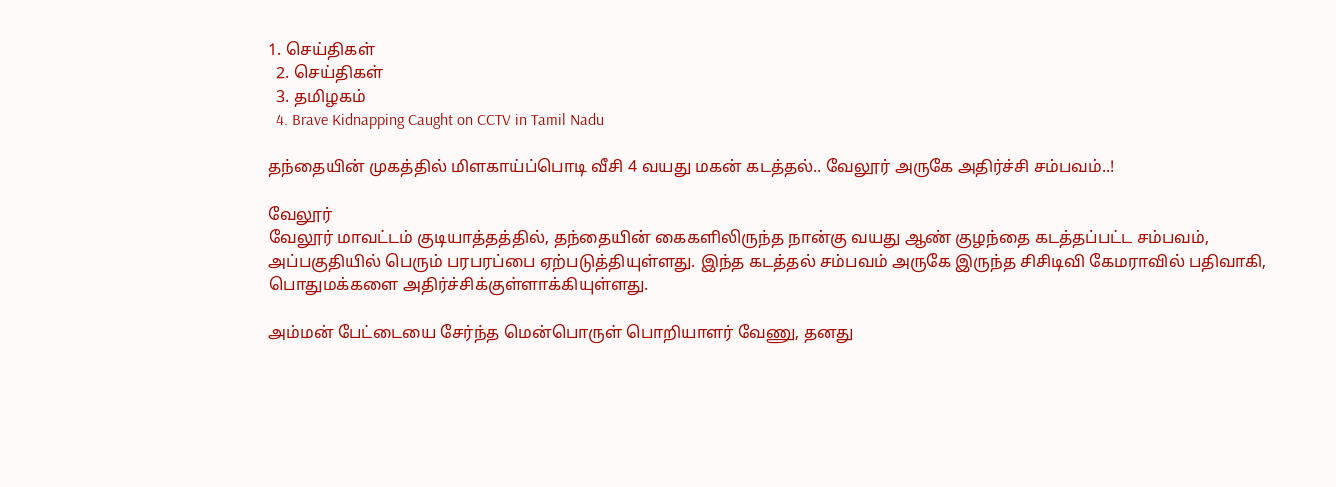1. செய்திகள்
  2. செய்திகள்
  3. த‌மிழக‌ம்
  4. Brave Kidnapping Caught on CCTV in Tamil Nadu

தந்தையின் முகத்தில் மிளகாய்ப்பொடி வீசி 4 வயது மகன் கடத்தல்.. வேலூர் அருகே அதிர்ச்சி சம்பவம்..!

வேலூர்
வேலூர் மாவட்டம் குடியாத்தத்தில், தந்தையின் கைகளிலிருந்த நான்கு வயது ஆண் குழந்தை கடத்தப்பட்ட சம்பவம், அப்பகுதியில் பெரும் பரபரப்பை ஏற்படுத்தியுள்ளது. இந்த கடத்தல் சம்பவம் அருகே இருந்த சிசிடிவி கேமராவில் பதிவாகி, பொதுமக்களை அதிர்ச்சிக்குள்ளாக்கியுள்ளது.

அம்மன் பேட்டையை சேர்ந்த மென்பொருள் பொறியாளர் வேணு, தனது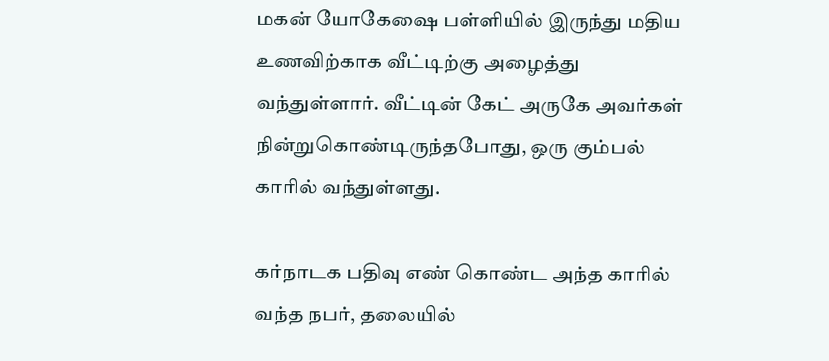மகன் யோகேஷை பள்ளியில் இருந்து மதிய உணவிற்காக வீட்டிற்கு அழைத்து வந்துள்ளார். வீட்டின் கேட் அருகே அவர்கள் நின்றுகொண்டிருந்தபோது, ஒரு கும்பல் காரில் வந்துள்ளது.

கர்நாடக பதிவு எண் கொண்ட அந்த காரில் வந்த நபர், தலையில்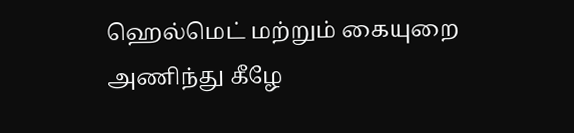ஹெல்மெட் மற்றும் கையுறை அணிந்து கீழே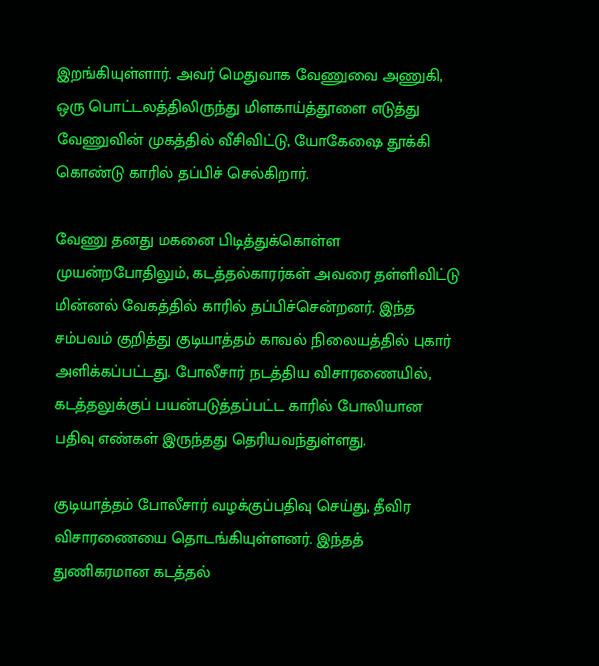இறங்கியுள்ளார். அவர் மெதுவாக வேணுவை அணுகி, ஒரு பொட்டலத்திலிருந்து மிளகாய்த்தூளை எடுத்து வேணுவின் முகத்தில் வீசிவிட்டு, யோகேஷை தூக்கி கொண்டு காரில் தப்பிச் செல்கிறார்.

வேணு தனது மகனை பிடித்துக்கொள்ள முயன்றபோதிலும், கடத்தல்காரர்கள் அவரை தள்ளிவிட்டு மின்னல் வேகத்தில் காரில் தப்பிச்சென்றனர். இந்த சம்பவம் குறித்து குடியாத்தம் காவல் நிலையத்தில் புகார் அளிக்கப்பட்டது. போலீசார் நடத்திய விசாரணையில், கடத்தலுக்குப் பயன்படுத்தப்பட்ட காரில் போலியான பதிவு எண்கள் இருந்தது தெரியவந்துள்ளது.

குடியாத்தம் போலீசார் வழக்குப்பதிவு செய்து, தீவிர விசாரணையை தொடங்கியுள்ளனர். இந்தத் துணிகரமான கடத்தல்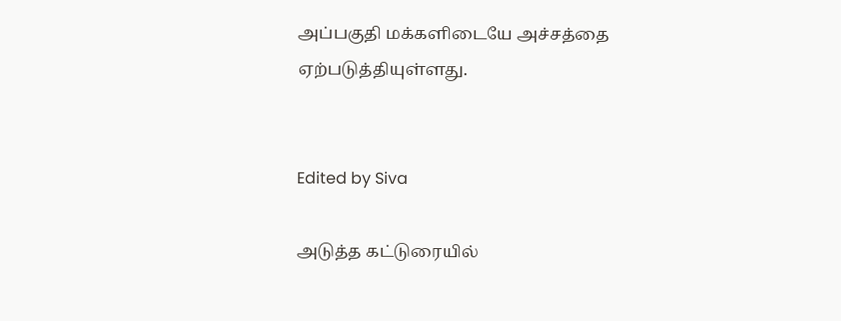அப்பகுதி மக்களிடையே அச்சத்தை ஏற்படுத்தியுள்ளது.


Edited by Siva

அடுத்த கட்டுரையில்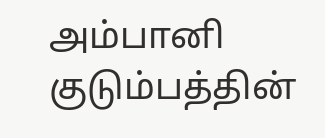அம்பானி குடும்பத்தின்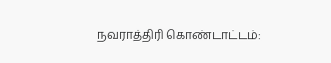நவராத்திரி கொண்டாட்டம்: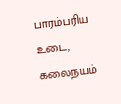பாரம்பரிய உடை, கலைநயம்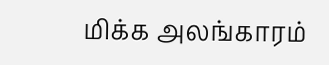மிக்க அலங்காரம்